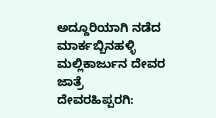ಅದ್ದೂರಿಯಾಗಿ ನಡೆದ ಮಾರ್ಕಬ್ಬಿನಹಳ್ಳಿ ಮಲ್ಲಿಕಾರ್ಜುನ ದೇವರ ಜಾತ್ರೆ
ದೇವರಹಿಪ್ಪರಗಿ: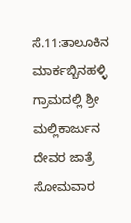ಸೆ.11:ತಾಲೂಕಿನ ಮಾರ್ಕಬ್ಬಿನಹಳ್ಳಿ ಗ್ರಾಮದಲ್ಲಿ ಶ್ರೀ ಮಲ್ಲಿಕಾರ್ಜುನ ದೇವರ ಜಾತ್ರೆ ಸೋಮವಾರ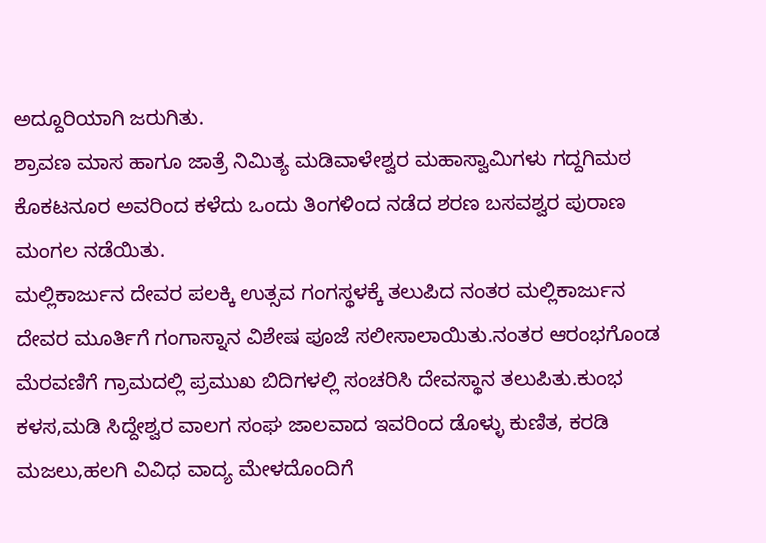ಅದ್ದೂರಿಯಾಗಿ ಜರುಗಿತು.
ಶ್ರಾವಣ ಮಾಸ ಹಾಗೂ ಜಾತ್ರೆ ನಿಮಿತ್ಯ ಮಡಿವಾಳೇಶ್ವರ ಮಹಾಸ್ವಾಮಿಗಳು ಗದ್ದಗಿಮಠ ಕೊಕಟನೂರ ಅವರಿಂದ ಕಳೆದು ಒಂದು ತಿಂಗಳಿಂದ ನಡೆದ ಶರಣ ಬಸವಶ್ವರ ಪುರಾಣ ಮಂಗಲ ನಡೆಯಿತು.
ಮಲ್ಲಿಕಾರ್ಜುನ ದೇವರ ಪಲಕ್ಕಿ ಉತ್ಸವ ಗಂಗಸ್ಥಳಕ್ಕೆ ತಲುಪಿದ ನಂತರ ಮಲ್ಲಿಕಾರ್ಜುನ ದೇವರ ಮೂರ್ತಿಗೆ ಗಂಗಾಸ್ನಾನ ವಿಶೇಷ ಪೂಜೆ ಸಲೀಸಾಲಾಯಿತು.ನಂತರ ಆರಂಭಗೊಂಡ ಮೆರವಣಿಗೆ ಗ್ರಾಮದಲ್ಲಿ ಪ್ರಮುಖ ಬಿದಿಗಳಲ್ಲಿ ಸಂಚರಿಸಿ ದೇವಸ್ಥಾನ ತಲುಪಿತು.ಕುಂಭ ಕಳಸ,ಮಡಿ ಸಿದ್ದೇಶ್ವರ ವಾಲಗ ಸಂಘ ಜಾಲವಾದ ಇವರಿಂದ ಡೊಳ್ಳು ಕುಣಿತ, ಕರಡಿ ಮಜಲು,ಹಲಗಿ ವಿವಿಧ ವಾದ್ಯ ಮೇಳದೊಂದಿಗೆ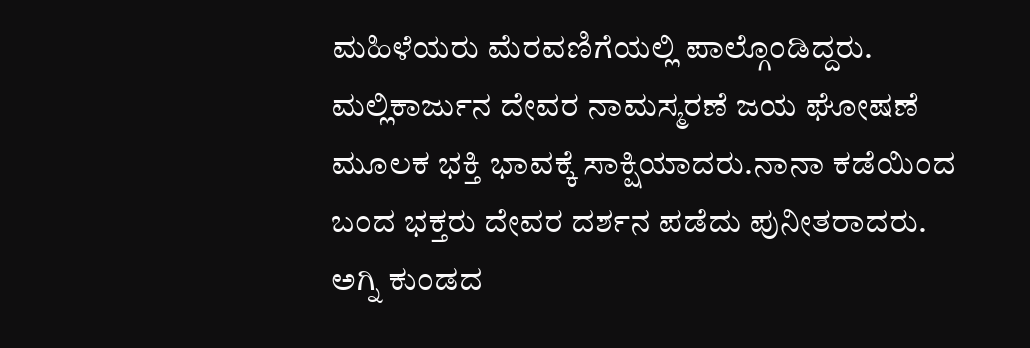ಮಹಿಳೆಯರು ಮೆರವಣಿಗೆಯಲ್ಲಿ ಪಾಲ್ಗೊಂಡಿದ್ದರು.
ಮಲ್ಲಿಕಾರ್ಜುನ ದೇವರ ನಾಮಸ್ಮರಣೆ ಜಯ ಘೋಷಣೆ ಮೂಲಕ ಭಕ್ತಿ ಭಾವಕ್ಕೆ ಸಾಕ್ಷಿಯಾದರು.ನಾನಾ ಕಡೆಯಿಂದ ಬಂದ ಭಕ್ತರು ದೇವರ ದರ್ಶನ ಪಡೆದು ಪುನೀತರಾದರು.
ಅಗ್ನಿ ಕುಂಡದ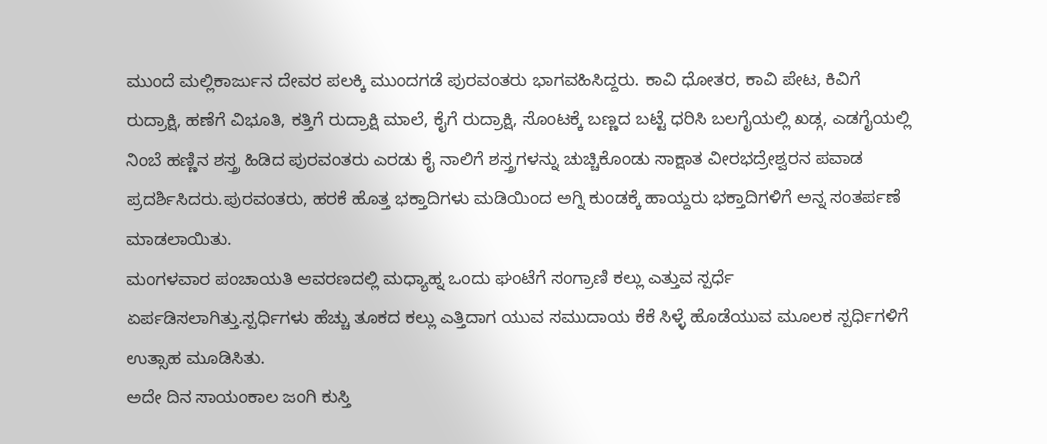ಮುಂದೆ ಮಲ್ಲಿಕಾರ್ಜುನ ದೇವರ ಪಲಕ್ಕಿ ಮುಂದಗಡೆ ಪುರವಂತರು ಭಾಗವಹಿಸಿದ್ದರು. ಕಾವಿ ಧೋತರ, ಕಾವಿ ಪೇಟ, ಕಿವಿಗೆ ರುದ್ರಾಕ್ಷಿ, ಹಣೆಗೆ ವಿಭೂತಿ, ಕತ್ತಿಗೆ ರುದ್ರಾಕ್ಷಿ ಮಾಲೆ, ಕೈಗೆ ರುದ್ರಾಕ್ಷಿ, ಸೊಂಟಕ್ಕೆ ಬಣ್ಣದ ಬಟ್ಟೆ ಧರಿಸಿ ಬಲಗೈಯಲ್ಲಿ ಖಡ್ಗ, ಎಡಗೈಯಲ್ಲಿ ನಿಂಬೆ ಹಣ್ಣಿನ ಶಸ್ತ್ರ ಹಿಡಿದ ಪುರವಂತರು ಎರಡು ಕೈ ನಾಲಿಗೆ ಶಸ್ತ್ರಗಳನ್ನು ಚುಚ್ಚಿಕೊಂಡು ಸಾಕ್ಷಾತ ವೀರಭದ್ರೇಶ್ವರನ ಪವಾಡ ಪ್ರದರ್ಶಿಸಿದರು.ಪುರವಂತರು, ಹರಕೆ ಹೊತ್ತ ಭಕ್ತಾದಿಗಳು ಮಡಿಯಿಂದ ಅಗ್ನಿ ಕುಂಡಕ್ಕೆ ಹಾಯ್ದರು ಭಕ್ತಾದಿಗಳಿಗೆ ಅನ್ನ ಸಂತರ್ಪಣೆ ಮಾಡಲಾಯಿತು.
ಮಂಗಳವಾರ ಪಂಚಾಯತಿ ಆವರಣದಲ್ಲಿ ಮಧ್ಯಾಹ್ನ ಒಂದು ಘಂಟೆಗೆ ಸಂಗ್ರಾಣಿ ಕಲ್ಲು ಎತ್ತುವ ಸ್ಪರ್ಧೆ ಏರ್ಪಡಿಸಲಾಗಿತ್ತು.ಸ್ಪರ್ಧಿಗಳು ಹೆಚ್ಚು ತೂಕದ ಕಲ್ಲು ಎತ್ತಿದಾಗ ಯುವ ಸಮುದಾಯ ಕೆಕೆ ಸಿಳ್ಳೆ ಹೊಡೆಯುವ ಮೂಲಕ ಸ್ಪರ್ಧಿಗಳಿಗೆ ಉತ್ಸಾಹ ಮೂಡಿಸಿತು.
ಅದೇ ದಿನ ಸಾಯಂಕಾಲ ಜಂಗಿ ಕುಸ್ತಿ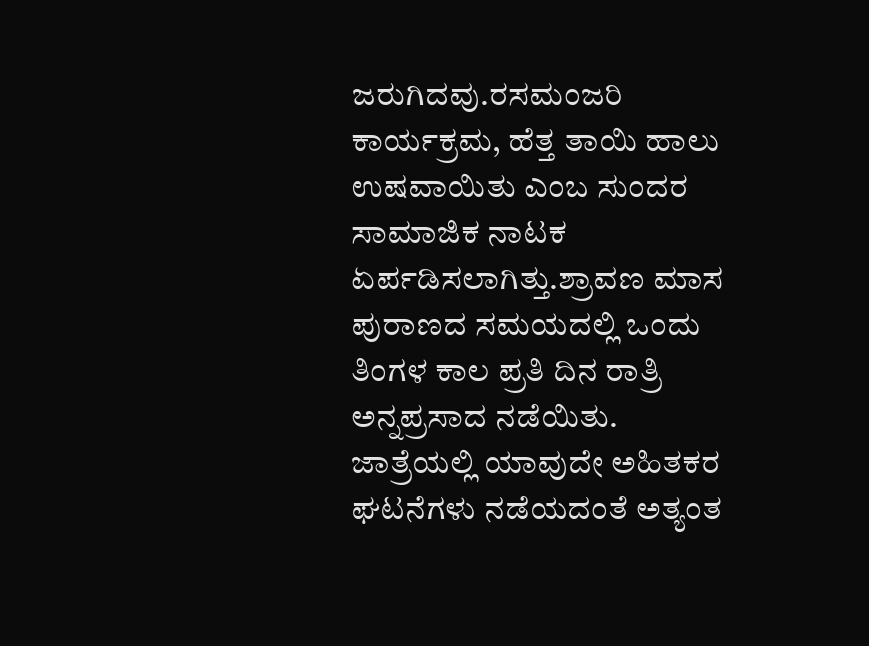ಜರುಗಿದವು.ರಸಮಂಜರಿ ಕಾರ್ಯಕ್ರಮ, ಹೆತ್ತ ತಾಯಿ ಹಾಲು ಉಷವಾಯಿತು ಎಂಬ ಸುಂದರ ಸಾಮಾಜಿಕ ನಾಟಕ ಏರ್ಪಡಿಸಲಾಗಿತ್ತು.ಶ್ರಾವಣ ಮಾಸ ಪುರಾಣದ ಸಮಯದಲ್ಲಿ ಒಂದು ತಿಂಗಳ ಕಾಲ ಪ್ರತಿ ದಿನ ರಾತ್ರಿ ಅನ್ನಪ್ರಸಾದ ನಡೆಯಿತು.
ಜಾತ್ರೆಯಲ್ಲಿ ಯಾವುದೇ ಅಹಿತಕರ ಘಟನೆಗಳು ನಡೆಯದಂತೆ ಅತ್ಯಂತ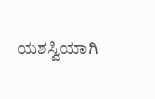ಯಶಸ್ವಿಯಾಗಿ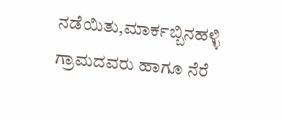ನಡೆಯಿತು,ಮಾರ್ಕಬ್ಬಿನಹಳ್ಳಿ ಗ್ರಾಮದವರು ಹಾಗೂ ನೆರೆ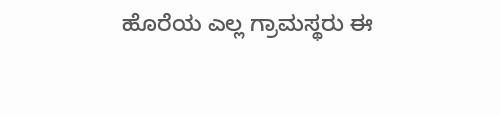ಹೊರೆಯ ಎಲ್ಲ ಗ್ರಾಮಸ್ಥರು ಈ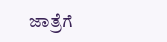ಜಾತ್ರೆಗೆ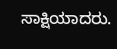ಸಾಕ್ಷಿಯಾದರು.